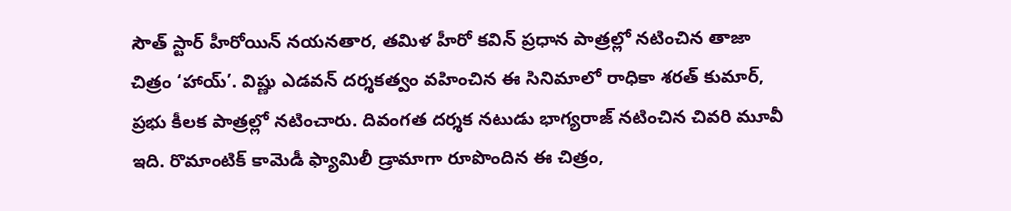సౌత్ స్టార్ హీరోయిన్ నయనతార, తమిళ హీరో కవిన్ ప్రధాన పాత్రల్లో నటించిన తాజా చిత్రం ‘హాయ్’. విష్ణు ఎడవన్ దర్శకత్వం వహించిన ఈ సినిమాలో రాధికా శరత్ కుమార్, ప్రభు కీలక పాత్రల్లో నటించారు. దివంగత దర్శక నటుడు భాగ్యరాజ్ నటించిన చివరి మూవీ ఇది. రొమాంటిక్ కామెడీ ఫ్యామిలీ డ్రామాగా రూపొందిన ఈ చిత్రం,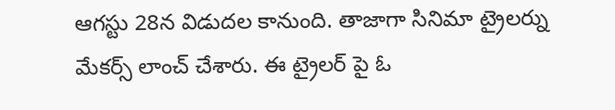ఆగస్టు 28న విడుదల కానుంది. తాజాగా సినిమా ట్రైలర్ను మేకర్స్ లాంచ్ చేశారు. ఈ ట్రైలర్ పై ఓ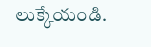లుక్కేయండి.